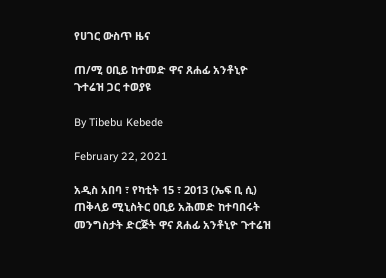የሀገር ውስጥ ዜና

ጠ/ሚ ዐቢይ ከተመድ ዋና ጸሐፊ አንቶኒዮ ጉተሬዝ ጋር ተወያዩ

By Tibebu Kebede

February 22, 2021

አዲስ አበባ ፣ የካቲት 15 ፣ 2013 (ኤፍ ቢ ሲ) ጠቅላይ ሚኒስትር ዐቢይ አሕመድ ከተባበሩት መንግስታት ድርጅት ዋና ጸሐፊ አንቶኒዮ ጉተሬዝ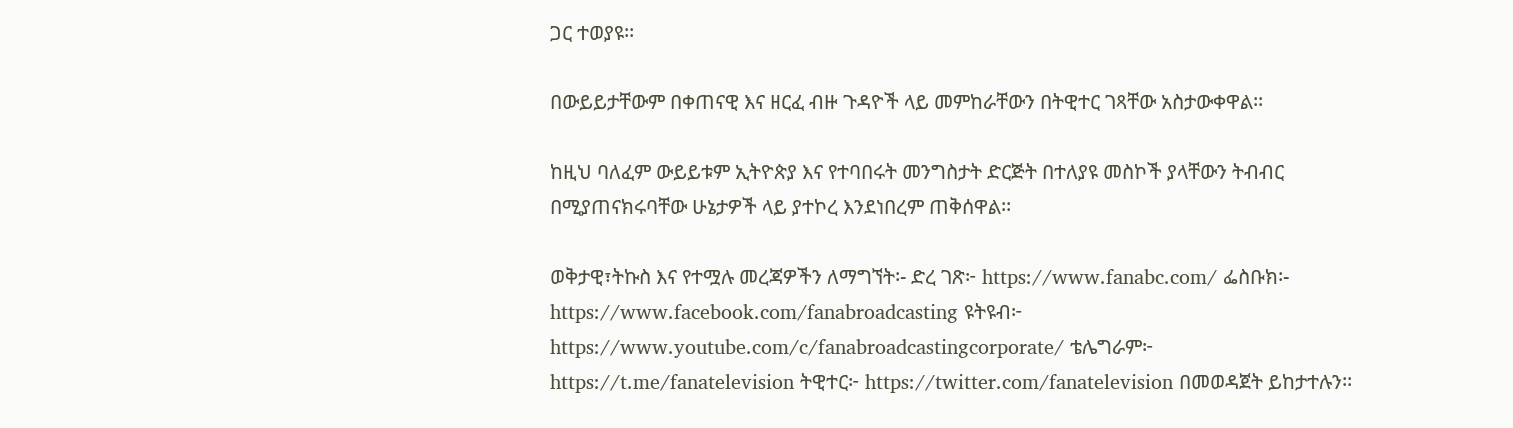ጋር ተወያዩ፡፡

በውይይታቸውም በቀጠናዊ እና ዘርፈ ብዙ ጉዳዮች ላይ መምከራቸውን በትዊተር ገጻቸው አስታውቀዋል፡፡

ከዚህ ባለፈም ውይይቱም ኢትዮጵያ እና የተባበሩት መንግስታት ድርጅት በተለያዩ መስኮች ያላቸውን ትብብር በሚያጠናክሩባቸው ሁኔታዎች ላይ ያተኮረ እንደነበረም ጠቅሰዋል፡፡

ወቅታዊ፣ትኩስ እና የተሟሉ መረጃዎችን ለማግኘት፡- ድረ ገጽ፦ https://www.fanabc.com/ ፌስቡክ፡- https://www.facebook.com/fanabroadcasting ዩትዩብ፦ https://www.youtube.com/c/fanabroadcastingcorporate/ ቴሌግራም፦ https://t.me/fanatelevision ትዊተር፦ https://twitter.com/fanatelevision በመወዳጀት ይከታተሉን፡፡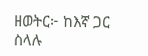ዘወትር፦ ከእኛ ጋር ስላሉ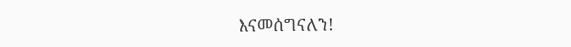እናመሰግናለን!